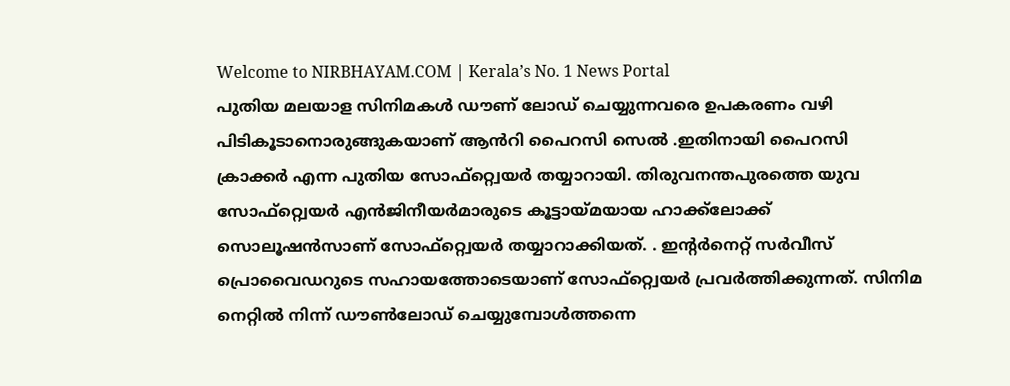Welcome to NIRBHAYAM.COM | Kerala’s No. 1 News Portal
പുതിയ മലയാള സിനിമകൾ ഡൗണ് ലോഡ് ചെയ്യുന്നവരെ ഉപകരണം വഴി പിടികൂടാനൊരുങ്ങുകയാണ് ആൻറി പൈറസി സെൽ .ഇതിനായി പൈറസി ക്രാക്കർ എന്ന പുതിയ സോഫ്റ്റ്വെയർ തയ്യാറായി. തിരുവനന്തപുരത്തെ യുവ സോഫ്റ്റ്വെയർ എൻജിനീയർമാരുടെ കൂട്ടായ്മയായ ഹാക്ക്ലോക്ക് സൊലൂഷൻസാണ് സോഫ്റ്റ്വെയർ തയ്യാറാക്കിയത്. . ഇന്റർനെറ്റ് സർവീസ് പ്രൊവൈഡറുടെ സഹായത്തോടെയാണ് സോഫ്റ്റ്വെയർ പ്രവർത്തിക്കുന്നത്. സിനിമ നെറ്റിൽ നിന്ന് ഡൗൺലോഡ് ചെയ്യുമ്പോൾത്തന്നെ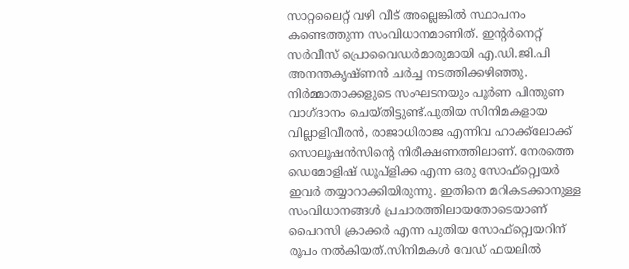സാറ്റലൈറ്റ് വഴി വീട് അല്ലെങ്കിൽ സ്ഥാപനം കണ്ടെത്തുന്ന സംവിധാനമാണിത്. ഇന്റർനെറ്റ് സർവീസ് പ്രൊവൈഡർമാരുമായി എ.ഡി.ജി.പി അനന്തകൃഷ്ണൻ ചർച്ച നടത്തിക്കഴിഞ്ഞു. നിർമ്മാതാക്കളുടെ സംഘടനയും പൂർണ പിന്തുണ വാഗ്ദാനം ചെയ്തിട്ടുണ്ട്.പുതിയ സിനിമകളായ വില്ലാളിവീരൻ, രാജാധിരാജ എന്നിവ ഹാക്ക്ലോക്ക് സൊലൂഷൻസിന്റെ നിരീക്ഷണത്തിലാണ്. നേരത്തെ ഡെമോളിഷ് ഡൂപ്ളിക്ക എന്ന ഒരു സോഫ്റ്റ്വെയർ ഇവർ തയ്യാറാക്കിയിരുന്നു. ഇതിനെ മറികടക്കാനുള്ള സംവിധാനങ്ങൾ പ്രചാരത്തിലായതോടെയാണ് പൈറസി ക്രാക്കർ എന്ന പുതിയ സോഫ്റ്റ്വെയറിന് രൂപം നൽകിയത്.സിനിമകൾ വേഡ് ഫയലിൽ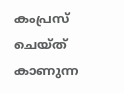കംപ്രസ് ചെയ്ത് കാണുന്ന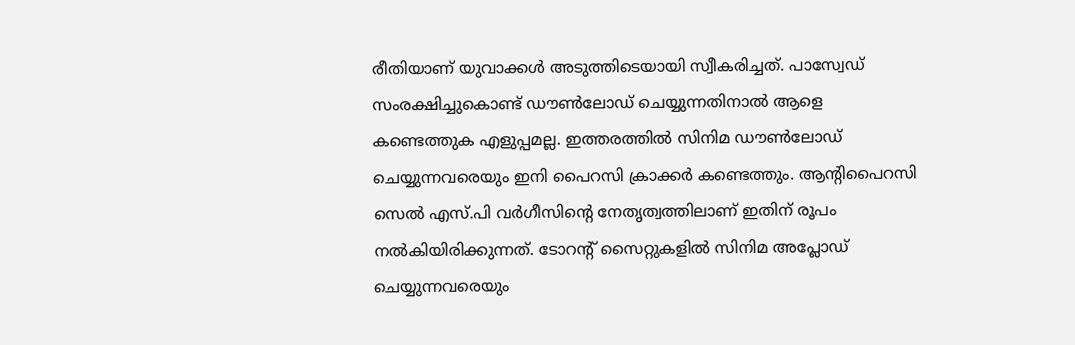രീതിയാണ് യുവാക്കൾ അടുത്തിടെയായി സ്വീകരിച്ചത്. പാസ്വേഡ് സംരക്ഷിച്ചുകൊണ്ട് ഡൗൺലോഡ് ചെയ്യുന്നതിനാൽ ആളെ കണ്ടെത്തുക എളുപ്പമല്ല. ഇത്തരത്തിൽ സിനിമ ഡൗൺലോഡ് ചെയ്യുന്നവരെയും ഇനി പൈറസി ക്രാക്കർ കണ്ടെത്തും. ആന്റിപൈറസി സെൽ എസ്.പി വർഗീസിന്റെ നേതൃത്വത്തിലാണ് ഇതിന് രൂപം നൽകിയിരിക്കുന്നത്. ടോറന്റ് സൈറ്റുകളിൽ സിനിമ അപ്ലോഡ് ചെയ്യുന്നവരെയും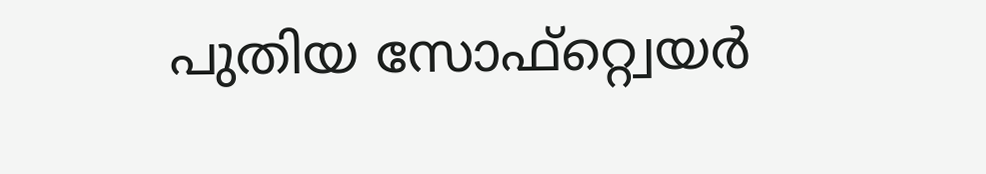പുതിയ സോഫ്റ്റ്വെയർ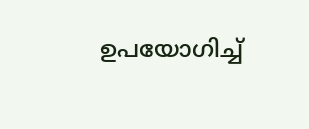ഉപയോഗിച്ച്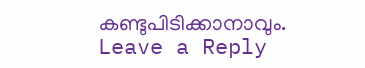കണ്ടുപിടിക്കാനാവും.
Leave a Reply